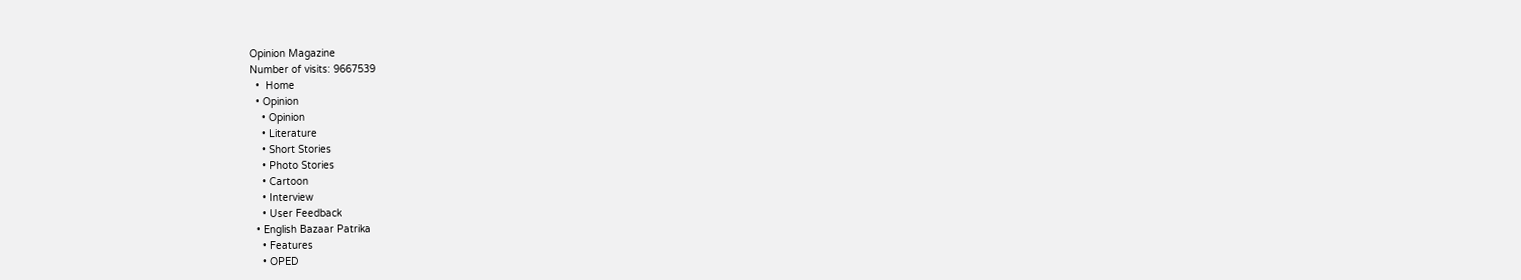Opinion Magazine
Number of visits: 9667539
  •  Home
  • Opinion
    • Opinion
    • Literature
    • Short Stories
    • Photo Stories
    • Cartoon
    • Interview
    • User Feedback
  • English Bazaar Patrika
    • Features
    • OPED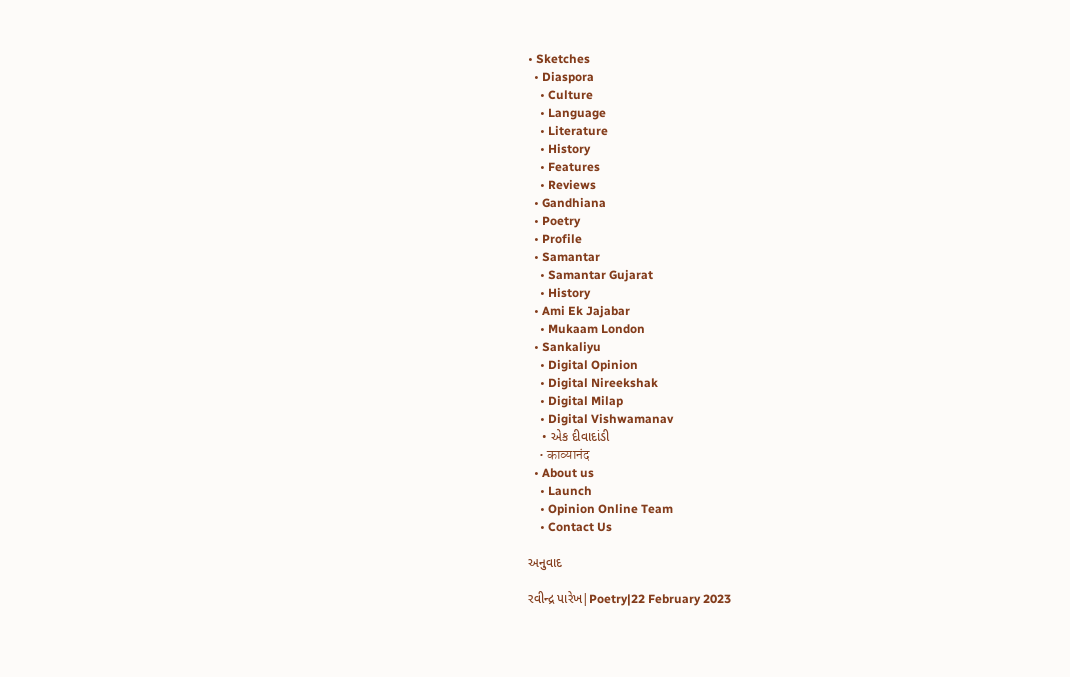• Sketches
  • Diaspora
    • Culture
    • Language
    • Literature
    • History
    • Features
    • Reviews
  • Gandhiana
  • Poetry
  • Profile
  • Samantar
    • Samantar Gujarat
    • History
  • Ami Ek Jajabar
    • Mukaam London
  • Sankaliyu
    • Digital Opinion
    • Digital Nireekshak
    • Digital Milap
    • Digital Vishwamanav
    • એક દીવાદાંડી
    • काव्यानंद
  • About us
    • Launch
    • Opinion Online Team
    • Contact Us

અનુવાદ

રવીન્દ્ર પારેખ|Poetry|22 February 2023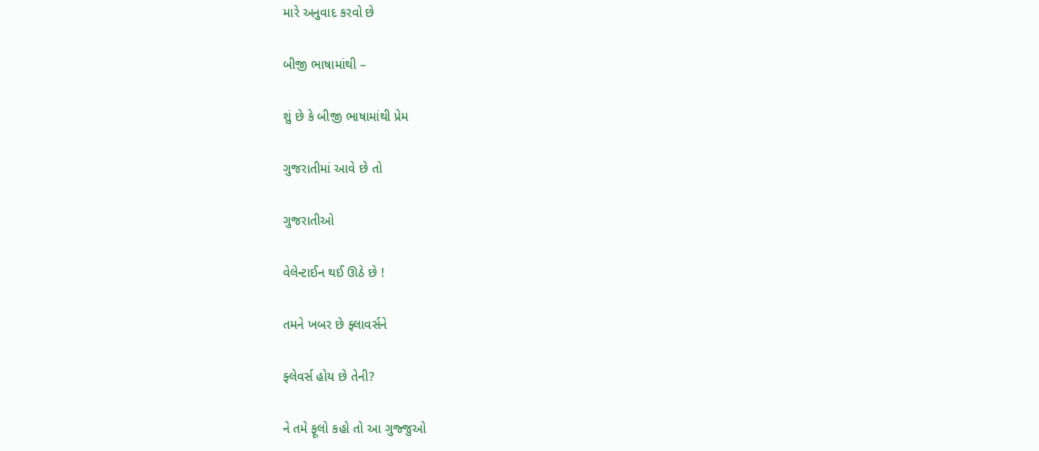મારે અનુવાદ કરવો છે

બીજી ભાષામાંથી –

શું છે કે બીજી ભાષામાંથી પ્રેમ

ગુજરાતીમાં આવે છે તો

ગુજરાતીઓ

વેલેન્ટાઈન થઈ ઊઠે છે !

તમને ખબર છે ફ્લાવર્સને

ફ્લેવર્સ હોય છે તેની?

ને તમે ફૂલો કહો તો આ ગુજ્જુઓ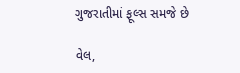ગુજરાતીમાં ફૂલ્સ સમજે છે

વેલ,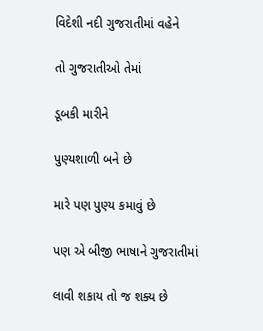વિદેશી નદી ગુજરાતીમાં વહેને

તો ગુજરાતીઓ તેમાં

ડૂબકી મારીને

પુણ્યશાળી બને છે

મારે પણ પુણ્ય કમાવું છે

પણ એ બીજી ભાષાને ગુજરાતીમાં

લાવી શકાય તો જ શક્ય છે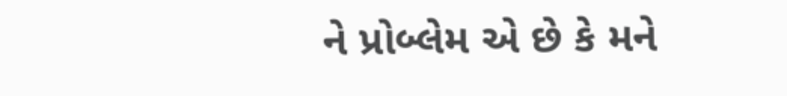ને પ્રોબ્લેમ એ છે કે મને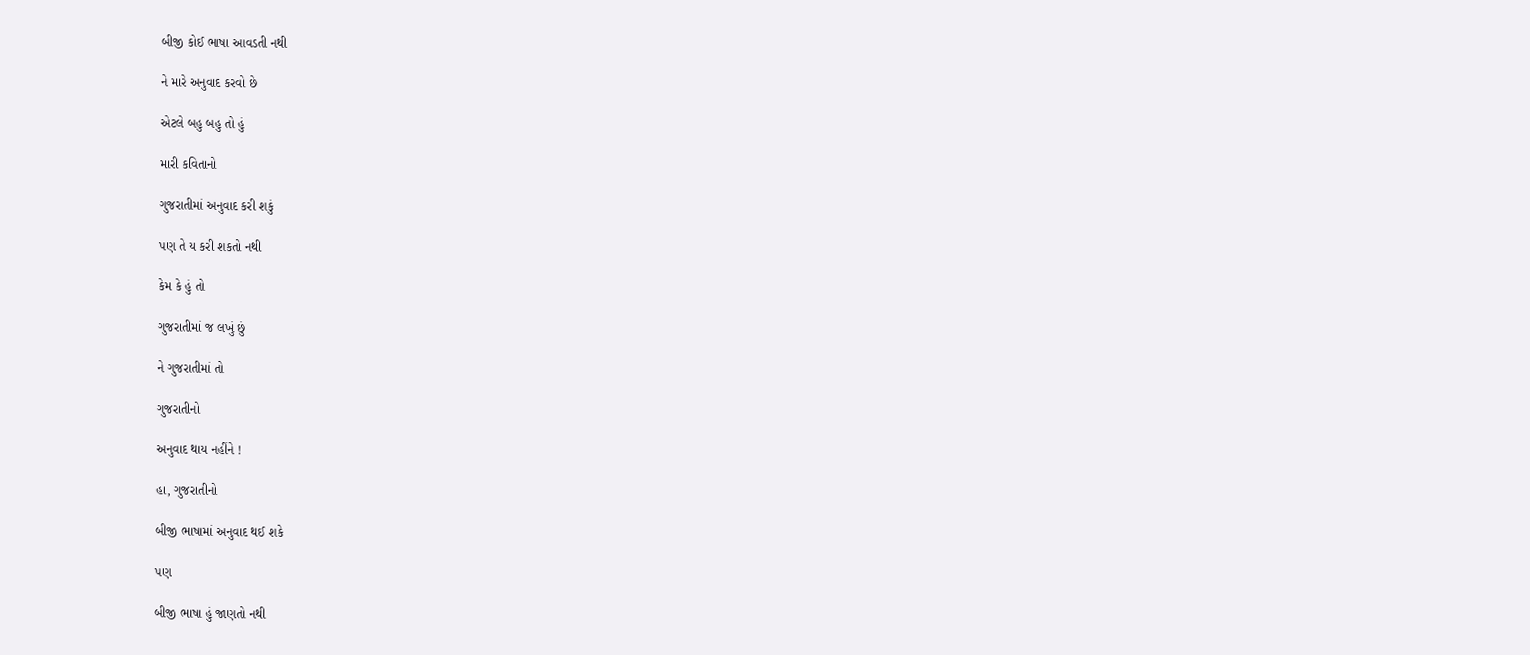બીજી કોઈ ભાષા આવડતી નથી

ને મારે અનુવાદ કરવો છે

એટલે બહુ બહુ તો હું

મારી કવિતાનો

ગુજરાતીમાં અનુવાદ કરી શકું

પણ તે ય કરી શકતો નથી

કેમ કે હું તો

ગુજરાતીમાં જ લખું છું

ને ગુજરાતીમાં તો

ગુજરાતીનો

અનુવાદ થાય નહીંને !

હા, ગુજરાતીનો

બીજી ભાષામાં અનુવાદ થઈ શકે

પણ

બીજી ભાષા હું જાણતો નથી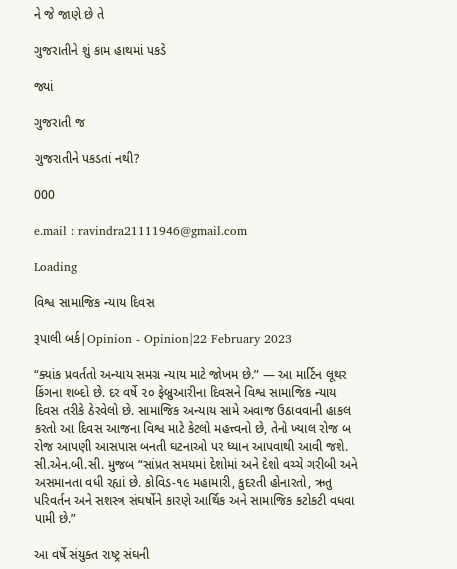ને જે જાણે છે તે

ગુજરાતીને શું કામ હાથમાં પકડે

જ્યાં

ગુજરાતી જ

ગુજરાતીને પકડતાં નથી?

000

e.mail : ravindra21111946@gmail.com

Loading

વિશ્વ સામાજિક ન્યાય દિવસ

રૂપાલી બર્ક|Opinion - Opinion|22 February 2023

“ક્યાંક પ્રવર્તતો અન્યાય સમગ્ર ન્યાય માટે જોખમ છે.” — આ માર્ટિન લૂથર કિંગના શબ્દો છે. દર વર્ષે ૨૦ ફેબ્રુઆરીના દિવસને વિશ્વ સામાજિક ન્યાય દિવસ તરીકે ઠેરવેલો છે. સામાજિક અન્યાય સામે અવાજ ઉઠાવવાની હાકલ કરતો આ દિવસ આજના વિશ્વ માટે કેટલો મહત્ત્વનો છે, તેનો ખ્યાલ રોજ બ રોજ આપણી આસપાસ બનતી ઘટનાઓ પર ધ્યાન આપવાથી આવી જશે. સી.એન.બી.સી. મુજબ “સાંપ્રત સમયમાં દેશોમાં અને દેશો વચ્ચે ગરીબી અને અસમાનતા વધી રહ્યાં છે. કોવિડ-૧૯ મહામારી, કુદરતી હોનારતો, ઋતુ પરિવર્તન અને સશસ્ત્ર સંઘર્ષોને કારણે આર્થિક અને સામાજિક કટોકટી વધવા પામી છે.”

આ વર્ષે સંયુક્ત રાષ્ટ્ર સંઘની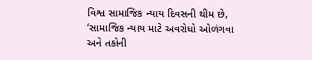વિશ્વ સામાજિક ન્યાય દિવસની થીમ છે, ‘સામાજિક ન્યાય માટે અવરોધો ઓળંગવા અને તકોની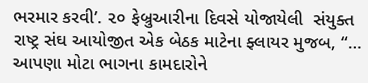ભરમાર કરવી’. ૨૦ ફેબ્રુઆરીના દિવસે યોજાયેલી  સંયુક્ત રાષ્ટ્ર સંઘ આયોજીત એક બેઠક માટેના ફ્લાયર મુજબ, “… આપણા મોટા ભાગના કામદારોને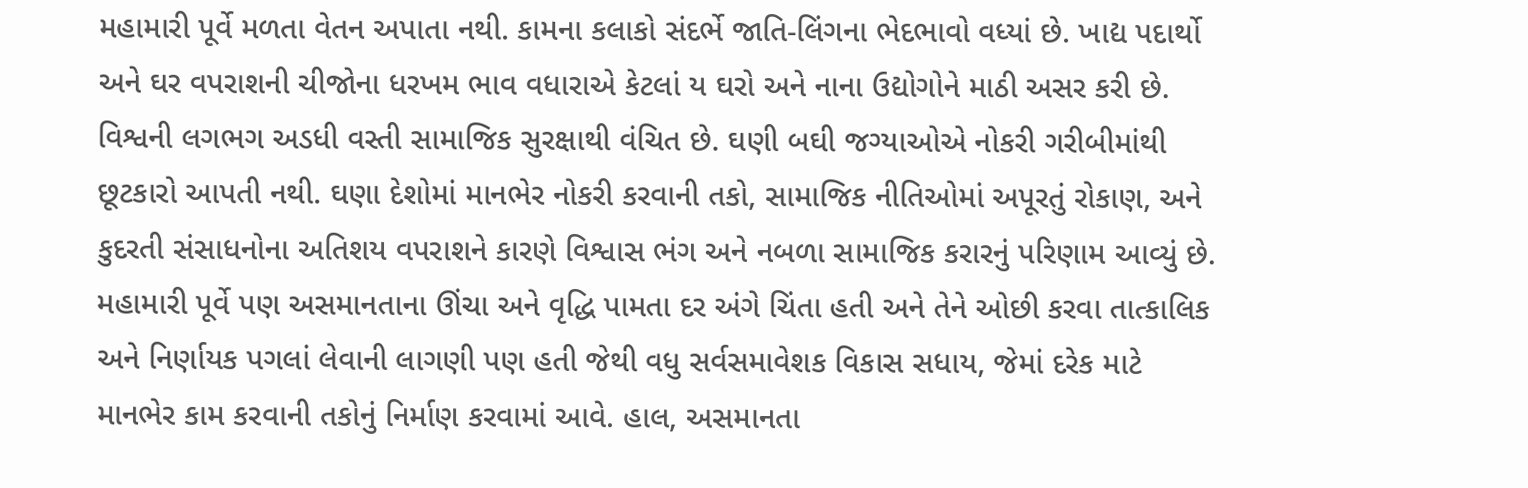મહામારી પૂર્વે મળતા વેતન અપાતા નથી. કામના કલાકો સંદર્ભે જાતિ-લિંગના ભેદભાવો વધ્યાં છે. ખાદ્ય પદાર્થો અને ઘર વપરાશની ચીજોના ધરખમ ભાવ વધારાએ કેટલાં ય ઘરો અને નાના ઉદ્યોગોને માઠી અસર કરી છે. વિશ્વની લગભગ અડધી વસ્તી સામાજિક સુરક્ષાથી વંચિત છે. ઘણી બઘી જગ્યાઓએ નોકરી ગરીબીમાંથી છૂટકારો આપતી નથી. ઘણા દેશોમાં માનભેર નોકરી કરવાની તકો, સામાજિક નીતિઓમાં અપૂરતું રોકાણ, અને કુદરતી સંસાધનોના અતિશય વપરાશને કારણે વિશ્વાસ ભંગ અને નબળા સામાજિક કરારનું પરિણામ આવ્યું છે. મહામારી પૂર્વે પણ અસમાનતાના ઊંચા અને વૃદ્ધિ પામતા દર અંગે ચિંતા હતી અને તેને ઓછી કરવા તાત્કાલિક અને નિર્ણાયક પગલાં લેવાની લાગણી પણ હતી જેથી વધુ સર્વસમાવેશક વિકાસ સધાય, જેમાં દરેક માટે માનભેર કામ કરવાની તકોનું નિર્માણ કરવામાં આવે. હાલ, અસમાનતા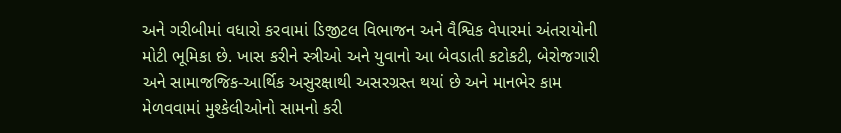અને ગરીબીમાં વધારો કરવામાં ડિજીટલ વિભાજન અને વૈશ્વિક વેપારમાં અંતરાયોની મોટી ભૂમિકા છે. ખાસ કરીને સ્ત્રીઓ અને યુવાનો આ બેવડાતી કટોકટી, બેરોજગારી અને સામાજજિક-આર્થિક અસુરક્ષાથી અસરગ્રસ્ત થયાં છે અને માનભેર કામ મેળવવામાં મુશ્કેલીઓનો સામનો કરી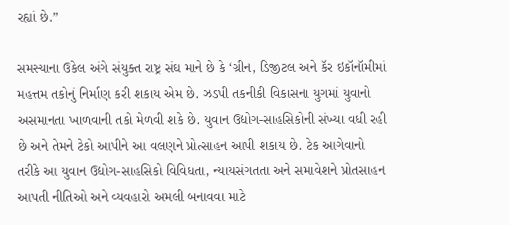રહ્યાં છે.”

સમસ્યાના ઉકેલ અંગે સંયુક્ત રાષ્ટ્ર સંઘ માને છે કે ‘ગ્રીન, ડિજીટલ અને કૅર ઇકૉનૉમીમાં મહત્તમ તકોનું નિર્માણ કરી શકાય એમ છે. ઝડપી તકનીકી વિકાસના યુગમાં યુવાનો અસમાનતા ખાળવાની તકો મેળવી શકે છે. યુવાન ઉદ્યોગ-સાહસિકોની સંખ્યા વધી રહી છે અને તેમને ટેકો આપીને આ વલણને પ્રોત્સાહન આપી શકાય છે. ટેક આગેવાનો તરીકે આ યુવાન ઉદ્યોગ-સાહસિકો વિવિધતા, ન્યાયસંગતતા અને સમાવેશને પ્રોતસાહન આપતી નીતિઓ અને વ્યવહારો અમલી બનાવવા માટે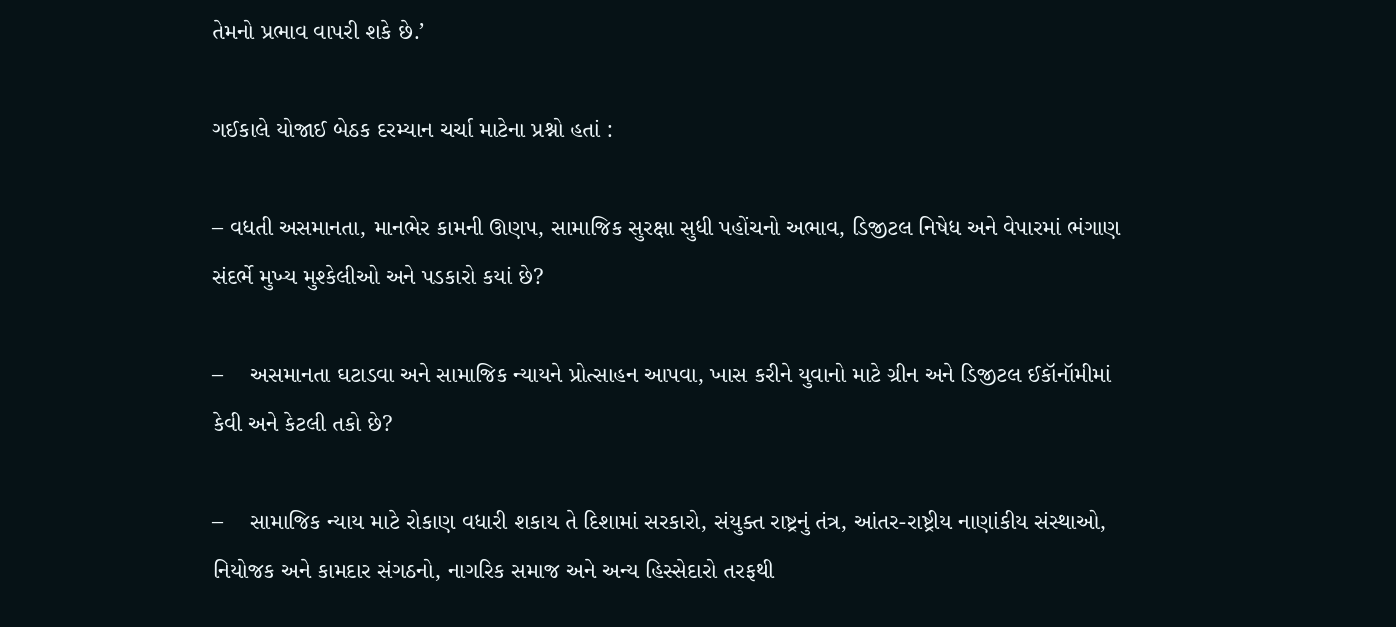તેમનો પ્રભાવ વાપરી શકે છે.’

ગઈકાલે યોજાઈ બેઠક દરમ્યાન ચર્ચા માટેના પ્રશ્નો હતાં :

– વધતી અસમાનતા, માનભેર કામની ઊણપ, સામાજિક સુરક્ષા સુધી પહોંચનો અભાવ, ડિજીટલ નિષેધ અને વેપારમાં ભંગાણ સંદર્ભે મુખ્ય મુશ્કેલીઓ અને પડકારો કયાં છે?

–    અસમાનતા ઘટાડવા અને સામાજિક ન્યાયને પ્રોત્સાહન આપવા, ખાસ કરીને યુવાનો માટે ગ્રીન અને ડિજીટલ ઈકૉનૉમીમાં કેવી અને કેટલી તકો છે?

–    સામાજિક ન્યાય માટે રોકાણ વધારી શકાય તે દિશામાં સરકારો, સંયુક્ત રાષ્ટ્રનું તંત્ર, આંતર-રાષ્ટ્રીય નાણાંકીય સંસ્થાઓ, નિયોજક અને કામદાર સંગઠનો, નાગરિક સમાજ અને અન્ય હિસ્સેદારો તરફથી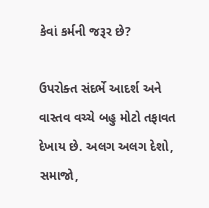કેવાં કર્મની જરૂર છે?

ઉપરોક્ત સંદર્ભે આદર્શ અને વાસ્તવ વચ્ચે બહુ મોટો તફાવત દેખાય છે. અલગ અલગ દેશો, સમાજો,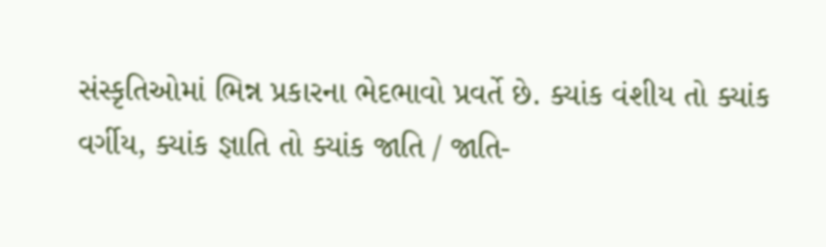સંસ્કૃતિઓમાં ભિન્ન પ્રકારના ભેદભાવો પ્રવર્તે છે. ક્યાંક વંશીય તો ક્યાંક વર્ગીય, ક્યાંક જ્ઞાતિ તો ક્યાંક જાતિ / જાતિ-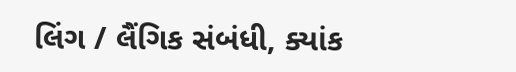લિંગ / લૈંગિક સંબંધી, ક્યાંક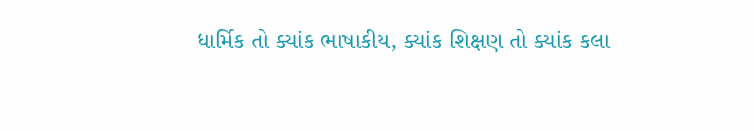ધાર્મિક તો ક્યાંક ભાષાકીય, ક્યાંક શિક્ષણ તો ક્યાંક કલા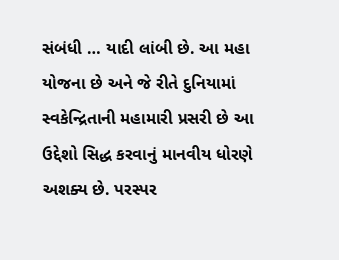સંબંધી … યાદી લાંબી છે. આ મહા યોજના છે અને જે રીતે દુનિયામાં સ્વકેન્દ્રિતાની મહામારી પ્રસરી છે આ ઉદ્દેશો સિદ્ધ કરવાનું માનવીય ધોરણે અશક્ય છે. પરસ્પર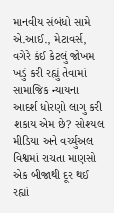માનવીય સંબંધો સામે એ.આઈ., મેટાવર્સ, વગેરે કંઈ કેટલું જોખમ ખડું કરી રહ્યું તેવામાં સામાજિક ન્યાયના આદર્શ ધોરણો લાગુ કરી શકાય એમ છે? સોશ્યલ મીડિયા અને વર્ચ્યુઅલ વિશ્વમાં રાચતા માણસો એક બીજાથી દૂર થઈ રહ્યાં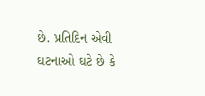છે. પ્રતિદિન એવી ઘટનાઓ ઘટે છે કે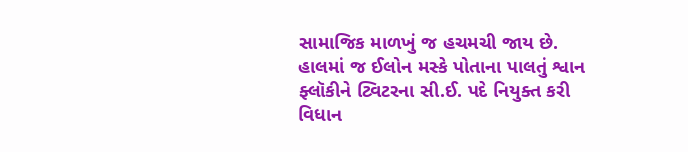સામાજિક માળખું જ હચમચી જાય છે. હાલમાં જ ઈલોન મસ્કે પોતાના પાલતું શ્વાન ફ્લૉકીને ટ્વિટરના સી.ઈ. પદે નિયુક્ત કરી વિધાન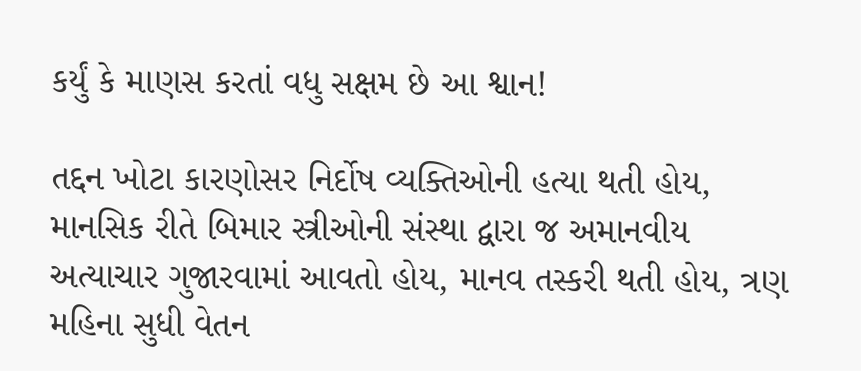કર્યું કે માણસ કરતાં વધુ સક્ષમ છે આ શ્વાન!

તદ્દન ખોટા કારણોસર નિર્દોષ વ્યક્તિઓની હત્યા થતી હોય, માનસિક રીતે બિમાર સ્ત્રીઓની સંસ્થા દ્વારા જ અમાનવીય અત્યાચાર ગુજારવામાં આવતો હોય, માનવ તસ્કરી થતી હોય, ત્રણ મહિના સુધી વેતન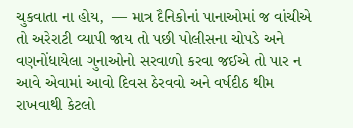ચુકવાતા ના હોય,  — માત્ર દૈનિકોનાં પાનાઓમાં જ વાંચીએ તો અરેરાટી વ્યાપી જાય તો પછી પોલીસના ચોપડે અને વણનોંધાયેલા ગુનાઓનો સરવાળો કરવા જઈએ તો પાર ન આવે એવામાં આવો દિવસ ઠેરવવો અને વર્ષદીઠ થીમ રાખવાથી કેટલો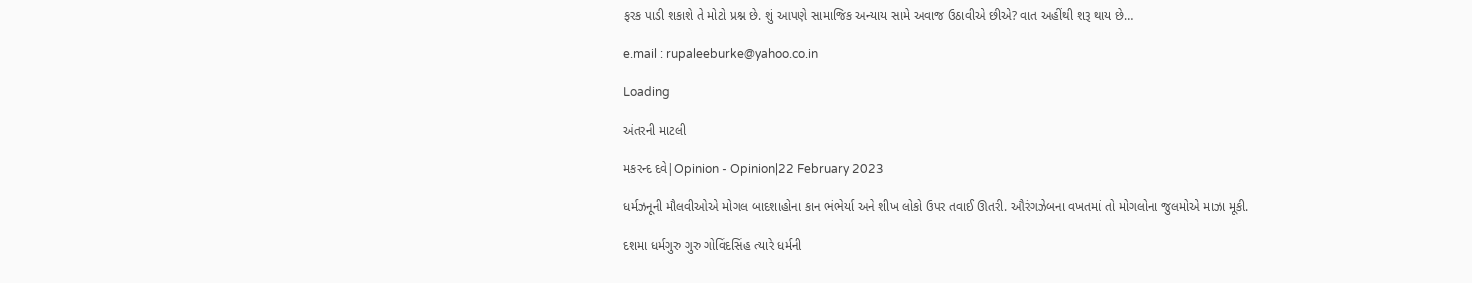ફરક પાડી શકાશે તે મોટો પ્રશ્ન છે. શું આપણે સામાજિક અન્યાય સામે અવાજ ઉઠાવીએ છીએ? વાત અહીંથી શરૂ થાય છે…

e.mail : rupaleeburke@yahoo.co.in

Loading

અંતરની માટલી

મકરન્દ દવે|Opinion - Opinion|22 February 2023

ધર્મઝનૂની મૌલવીઓએ મોગલ બાદશાહોના કાન ભંભેર્યા અને શીખ લોકો ઉપર તવાઈ ઊતરી. ઔરંગઝેબના વખતમાં તો મોગલોના જુલમોએ માઝા મૂકી.

દશમા ધર્મગુરુ ગુરુ ગોવિંદસિંહ ત્યારે ધર્મની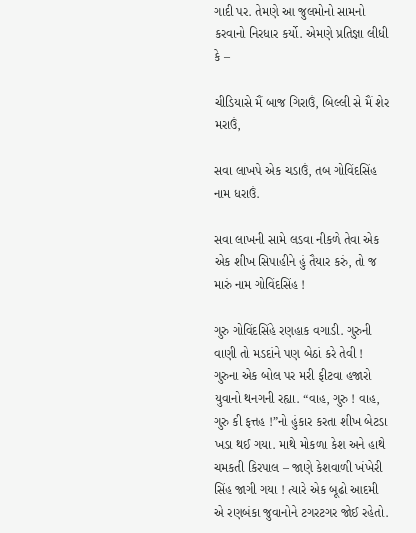ગાદી પર. તેમણે આ જુલમોનો સામનો કરવાનો નિરધાર કર્યો. એમણે પ્રતિજ્ઞા લીધી કે –

ચીડિયાસે મૈં બાજ ગિરાઉં, બિલ્લી સે મૈં શેર મરાઉં,

સવા લાખપે એક ચડાઉં, તબ ગોવિંદસિંહ નામ ધરાઉં.

સવા લાખની સામે લડવા નીકળે તેવા એક એક શીખ સિપાહીને હું તૈયાર કરું, તો જ મારું નામ ગોવિંદસિંહ !

ગુરુ ગોવિંદસિંહે રણહાક વગાડી. ગુરુની વાણી તો મડદાંને પણ બેઠાં કરે તેવી ! ગુરુના એક બોલ પર મરી ફીટવા હજારો યુવાનો થનગની રહ્યા. “વાહ, ગુરુ ! વાહ, ગુરુ કી ફત્તહ !”નો હુંકાર કરતા શીખ બેટડા ખડા થઈ ગયા. માથે મોકળા કેશ અને હાથે ચમકતી કિરપાલ – જાણે કેશવાળી ખંખેરી સિંહ જાગી ગયા ! ત્યારે એક બૂઢો આદમી એ રણબંકા જુવાનોને ટગરટગર જોઈ રહેતો.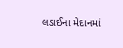લડાઈના મેદાનમાં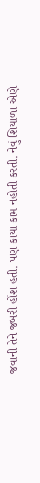જવાની તેને જબરી હોંશ હતી. પણ કાયા કામ નહોતી કરતી. નેવું શિયાળા એણે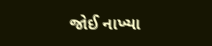જોઈ નાખ્યા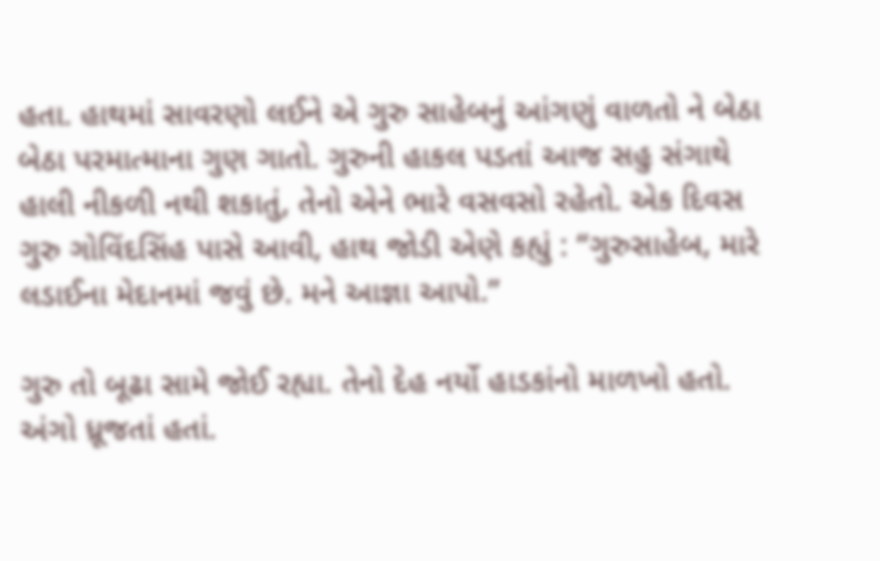હતા. હાથમાં સાવરણો લઈને એ ગુરુ સાહેબનું આંગણું વાળતો ને બેઠા બેઠા પરમાત્માના ગુણ ગાતો. ગુરુની હાકલ પડતાં આજ સહુ સંગાથે હાલી નીકળી નથી શકાતું, તેનો એને ભારે વસવસો રહેતો. એક દિવસ ગુરુ ગોવિંદસિંહ પાસે આવી, હાથ જોડી એણે કહ્યું : “ગુરુસાહેબ, મારે લડાઈના મેદાનમાં જવું છે. મને આજ્ઞા આપો.”

ગુરુ તો બૂઢા સામે જોઈ રહ્યા. તેનો દેહ નર્યો હાડકાંનો માળખો હતો. અંગો ધ્રૂજતાં હતાં.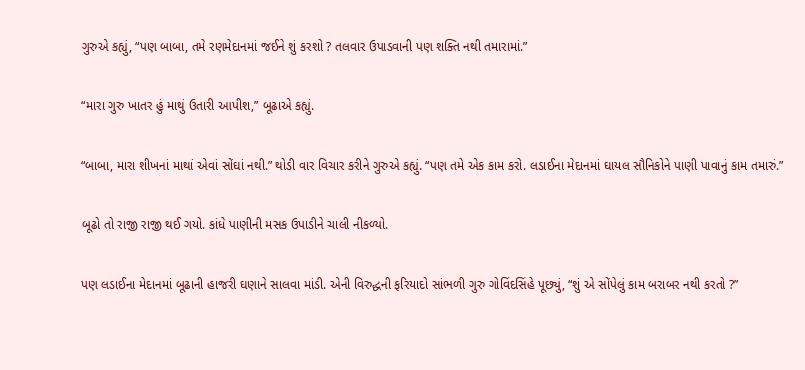ગુરુએ કહ્યું, “પણ બાબા, તમે રણમેદાનમાં જઈને શું કરશો ? તલવાર ઉપાડવાની પણ શક્તિ નથી તમારામાં.”

“મારા ગુરુ ખાતર હું માથું ઉતારી આપીશ,” બૂઢાએ કહ્યું.

“બાબા, મારા શીખનાં માથાં એવાં સોંઘાં નથી.” થોડી વાર વિચાર કરીને ગુરુએ કહ્યું. “પણ તમે એક કામ કરો. લડાઈના મેદાનમાં ઘાયલ સૌનિકોને પાણી પાવાનું કામ તમારું.”

બૂઢો તો રાજી રાજી થઈ ગયો. કાંધે પાણીની મસક ઉપાડીને ચાલી નીકળ્યો.

પણ લડાઈના મેદાનમાં બૂઢાની હાજરી ઘણાને સાલવા માંડી. એની વિરુદ્ધની ફરિયાદો સાંભળી ગુરુ ગોવિંદસિંહે પૂછ્યું, “શું એ સોંપેલું કામ બરાબર નથી કરતો ?”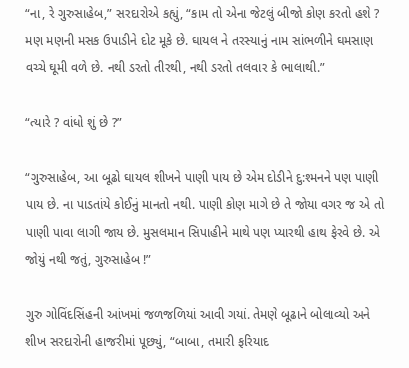“ના, રે ગુરુસાહેબ,” સરદારોએ કહ્યું, “કામ તો એના જેટલું બીજો કોણ કરતો હશે ? મણ મણની મસક ઉપાડીને દોટ મૂકે છે. ઘાયલ ને તરસ્યાનું નામ સાંભળીને ઘમસાણ વચ્ચે ઘૂમી વળે છે. નથી ડરતો તીરથી, નથી ડરતો તલવાર કે ભાલાથી.”

“ત્યારે ? વાંધો શું છે ?”

“ગુરુસાહેબ, આ બૂઢો ઘાયલ શીખને પાણી પાય છે એમ દોડીને દુ:શ્મનને પણ પાણી પાય છે. ના પાડતાંયે કોઈનું માનતો નથી. પાણી કોણ માગે છે તે જોયા વગર જ એ તો પાણી પાવા લાગી જાય છે. મુસલમાન સિપાહીને માથે પણ પ્યારથી હાથ ફેરવે છે. એ જોયું નથી જતું, ગુરુસાહેબ !”

ગુરુ ગોવિંદસિંહની આંખમાં જળજળિયાં આવી ગયાં. તેમણે બૂઢાને બોલાવ્યો અને શીખ સરદારોની હાજરીમાં પૂછ્યું, “બાબા, તમારી ફરિયાદ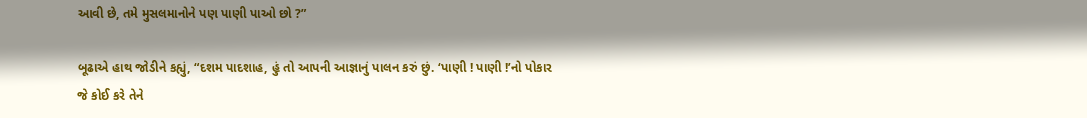આવી છે, તમે મુસલમાનોને પણ પાણી પાઓ છો ?”

બૂઢાએ હાથ જોડીને કહ્યું, “દશમ પાદશાહ, હું તો આપની આજ્ઞાનું પાલન કરું છું. ‘પાણી ! પાણી !’નો પોકાર જે કોઈ કરે તેને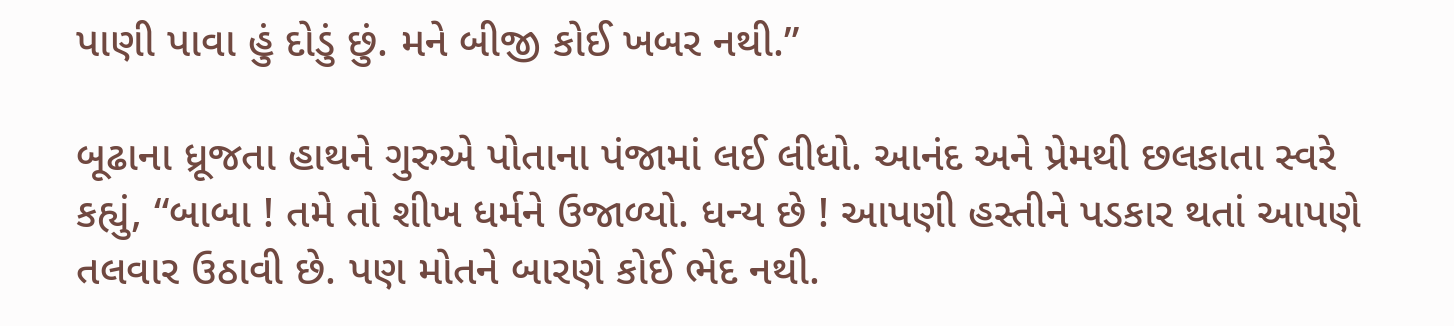પાણી પાવા હું દોડું છું. મને બીજી કોઈ ખબર નથી.”

બૂઢાના ધ્રૂજતા હાથને ગુરુએ પોતાના પંજામાં લઈ લીધો. આનંદ અને પ્રેમથી છલકાતા સ્વરે કહ્યું, “બાબા ! તમે તો શીખ ધર્મને ઉજાળ્યો. ધન્ય છે ! આપણી હસ્તીને પડકાર થતાં આપણે તલવાર ઉઠાવી છે. પણ મોતને બારણે કોઈ ભેદ નથી.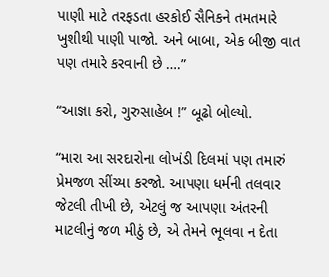પાણી માટે તરફડતા હરકોઈ સૈનિકને તમતમારે ખુશીથી પાણી પાજો. અને બાબા, એક બીજી વાત પણ તમારે કરવાની છે ….”

“આજ્ઞા કરો, ગુરુસાહેબ !” બૂઢો બોલ્યો.

“મારા આ સરદારોના લોખંડી દિલમાં પણ તમારું પ્રેમજળ સીંચ્યા કરજો. આપણા ધર્મની તલવાર જેટલી તીખી છે, એટલું જ આપણા અંતરની માટલીનું જળ મીઠું છે, એ તેમને ભૂલવા ન દેતા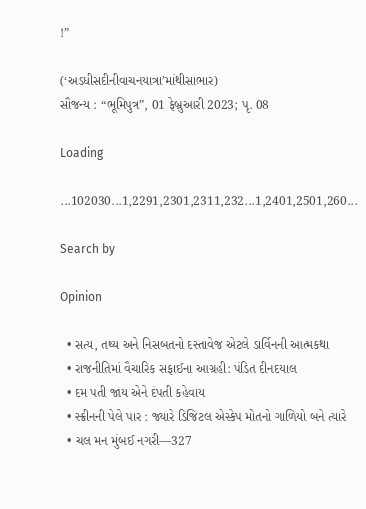!”

(‘અડધીસદીનીવાચનયાત્રા’માંથીસાભાર)
સૌજન્ય : “ભૂમિપુત્ર”, 01 ફેબ્રુઆરી 2023; પૃ. 08

Loading

...102030...1,2291,2301,2311,232...1,2401,2501,260...

Search by

Opinion

  • સત્ય, તથ્ય અને નિસબતનો દસ્તાવેજ એટલે ડાર્વિનની આત્મકથા
  • રાજનીતિમાં વૈચારિક સફાઈના આગ્રહી: પંડિત દીનદયાલ
  • દમ પતી જાય એને દંપતી કહેવાય
  • સ્ક્રીનની પેલે પાર : જ્યારે ડિજિટલ એસ્કેપ મોતનો ગાળિયો બને ત્યારે
  • ચલ મન મુંબઈ નગરી—327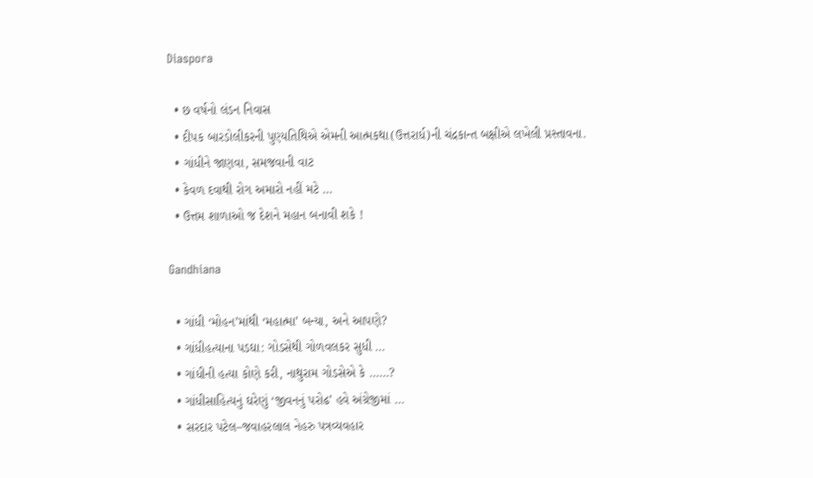Diaspora

  • છ વર્ષનો લંડન નિવાસ
  • દીપક બારડોલીકરની પુણ્યતિથિએ એમની આત્મકથા(ઉત્તરાર્ધ)ની ચંદ્રકાન્ત બક્ષીએ લખેલી પ્રસ્તાવના.
  • ગાંધીને જાણવા, સમજવાની વાટ
  • કેવળ દવાથી રોગ અમારો નહીં મટે …
  • ઉત્તમ શાળાઓ જ દેશને મહાન બનાવી શકે !

Gandhiana

  • ગાંધી ‘મોહન’માંથી ‘મહાત્મા’ બન્યા, અને આપણે?
  • ગાંધીહત્યાના પડઘા: ગોડસેથી ગોળવલકર સુધી …
  • ગાંધીની હત્યા કોણે કરી, નાથુરામ ગોડસેએ કે ……?
  • ગાંધીસાહિત્યનું ઘરેણું ‘જીવનનું પરોઢ’ હવે અંગ્રેજીમાં …
  • સરદાર પટેલ–જવાહરલાલ નેહરુ પત્રવ્યવહાર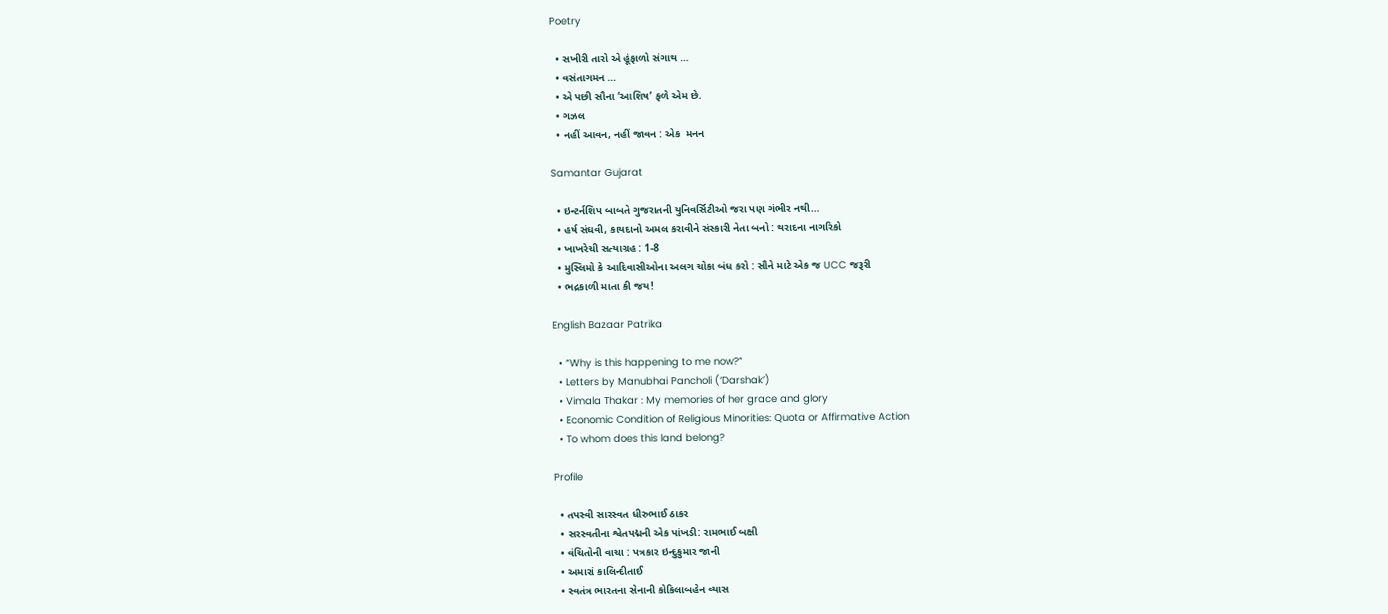Poetry

  • સખીરી તારો એ હૂંફાળો સંગાથ …
  • વસંતાગમન …
  • એ પછી સૌના ‘આશિષ’ ફળે એમ છે.
  • ગઝલ
  • નહીં આવન, નહીં જાવન : એક  મનન

Samantar Gujarat

  • ઇન્ટર્નશિપ બાબતે ગુજરાતની યુનિવર્સિટીઓ જરા પણ ગંભીર નથી…
  • હર્ષ સંઘવી, કાયદાનો અમલ કરાવીને સંસ્કારી નેતા બનો : થરાદના નાગરિકો
  • ખાખરેચી સત્યાગ્રહ : 1-8
  • મુસ્લિમો કે આદિવાસીઓના અલગ ચોકા બંધ કરો : સૌને માટે એક જ UCC જરૂરી
  • ભદ્રકાળી માતા કી જય!

English Bazaar Patrika

  • “Why is this happening to me now?”
  • Letters by Manubhai Pancholi (‘Darshak’)
  • Vimala Thakar : My memories of her grace and glory
  • Economic Condition of Religious Minorities: Quota or Affirmative Action
  • To whom does this land belong?

Profile

  • તપસ્વી સારસ્વત ધીરુભાઈ ઠાકર
  • સરસ્વતીના શ્વેતપદ્મની એક પાંખડી: રામભાઈ બક્ષી
  • વંચિતોની વાચા : પત્રકાર ઇન્દુકુમાર જાની
  • અમારાં કાલિન્દીતાઈ
  • સ્વતંત્ર ભારતના સેનાની કોકિલાબહેન વ્યાસ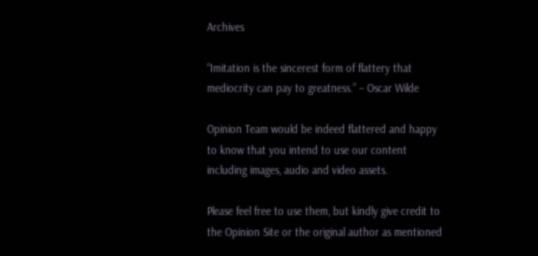Archives

“Imitation is the sincerest form of flattery that mediocrity can pay to greatness.” – Oscar Wilde

Opinion Team would be indeed flattered and happy to know that you intend to use our content including images, audio and video assets.

Please feel free to use them, but kindly give credit to the Opinion Site or the original author as mentioned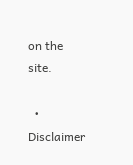on the site.

  • Disclaimer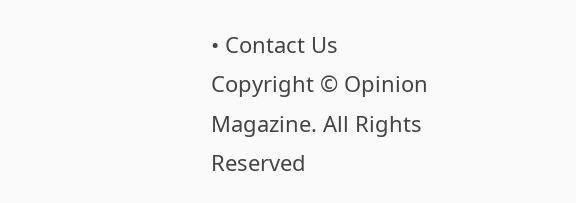• Contact Us
Copyright © Opinion Magazine. All Rights Reserved